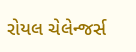રોયલ ચેલેન્જર્સ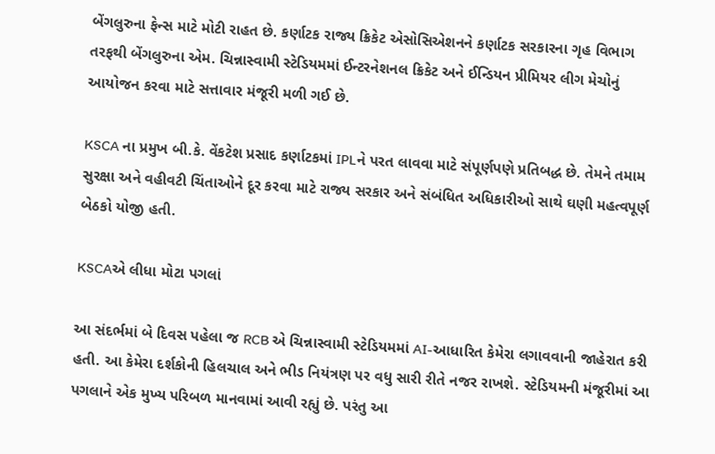બેંગલુરુના ફેન્સ માટે મોટી રાહત છે. કર્ણાટક રાજ્ય ક્રિકેટ એસોસિએશનને કર્ણાટક સરકારના ગૃહ વિભાગ તરફથી બેંગલુરુના એમ. ચિન્નાસ્વામી સ્ટેડિયમમાં ઈન્ટરનેશનલ ક્રિકેટ અને ઈન્ડિયન પ્રીમિયર લીગ મેચોનું આયોજન કરવા માટે સત્તાવાર મંજૂરી મળી ગઈ છે.

KSCA ના પ્રમુખ બી.કે. વેંકટેશ પ્રસાદ કર્ણાટકમાં IPLને પરત લાવવા માટે સંપૂર્ણપણે પ્રતિબદ્ધ છે. તેમને તમામ સુરક્ષા અને વહીવટી ચિંતાઓને દૂર કરવા માટે રાજ્ય સરકાર અને સંબંધિત અધિકારીઓ સાથે ઘણી મહત્વપૂર્ણ બેઠકો યોજી હતી.

KSCAએ લીધા મોટા પગલાં

આ સંદર્ભમાં બે દિવસ પહેલા જ RCB એ ચિન્નાસ્વામી સ્ટેડિયમમાં AI-આધારિત કેમેરા લગાવવાની જાહેરાત કરી હતી. આ કેમેરા દર્શકોની હિલચાલ અને ભીડ નિયંત્રણ પર વધુ સારી રીતે નજર રાખશે. સ્ટેડિયમની મંજૂરીમાં આ પગલાને એક મુખ્ય પરિબળ માનવામાં આવી રહ્યું છે. પરંતુ આ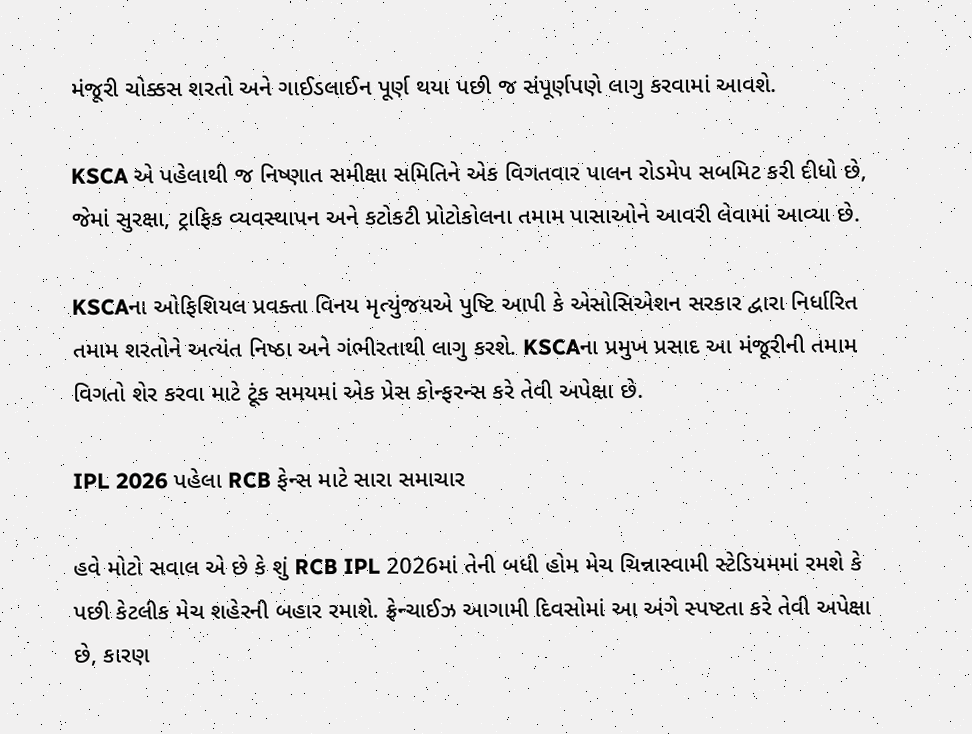મંજૂરી ચોક્કસ શરતો અને ગાઈડલાઈન પૂર્ણ થયા પછી જ સંપૂર્ણપણે લાગુ કરવામાં આવશે.

KSCA એ પહેલાથી જ નિષ્ણાત સમીક્ષા સમિતિને એક વિગતવાર પાલન રોડમેપ સબમિટ કરી દીધો છે, જેમાં સુરક્ષા, ટ્રાફિક વ્યવસ્થાપન અને કટોકટી પ્રોટોકોલના તમામ પાસાઓને આવરી લેવામાં આવ્યા છે.

KSCAના ઓફિશિયલ પ્રવક્તા વિનય મૃત્યુંજયએ પુષ્ટિ આપી કે એસોસિએશન સરકાર દ્વારા નિર્ધારિત તમામ શરતોને અત્યંત નિષ્ઠા અને ગંભીરતાથી લાગુ કરશે. KSCAના પ્રમુખ પ્રસાદ આ મંજૂરીની તમામ વિગતો શેર કરવા માટે ટૂંક સમયમાં એક પ્રેસ કોન્ફરન્સ કરે તેવી અપેક્ષા છે.

IPL 2026 પહેલા RCB ફેન્સ માટે સારા સમાચાર

હવે મોટો સવાલ એ છે કે શું RCB IPL 2026માં તેની બધી હોમ મેચ ચિન્નાસ્વામી સ્ટેડિયમમાં રમશે કે પછી કેટલીક મેચ શહેરની બહાર રમાશે. ફ્રેન્ચાઈઝ આગામી દિવસોમાં આ અંગે સ્પષ્ટતા કરે તેવી અપેક્ષા છે, કારણ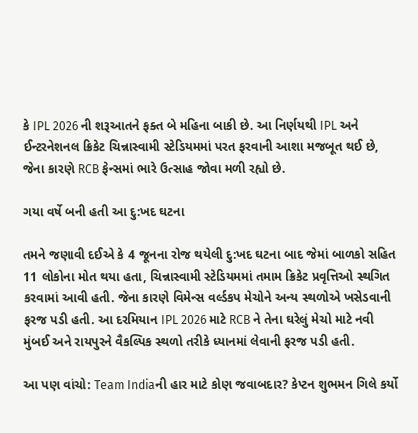કે IPL 2026 ની શરૂઆતને ફક્ત બે મહિના બાકી છે. આ નિર્ણયથી IPL અને ઈન્ટરનેશનલ ક્રિકેટ ચિન્નાસ્વામી સ્ટેડિયમમાં પરત ફરવાની આશા મજબૂત થઈ છે, જેના કારણે RCB ફેન્સમાં ભારે ઉત્સાહ જોવા મળી રહ્યો છે.

ગયા વર્ષે બની હતી આ દુ:ખદ ઘટના

તમને જણાવી દઈએ કે 4 જૂનના રોજ થયેલી દુ:ખદ ઘટના બાદ જેમાં બાળકો સહિત 11 લોકોના મોત થયા હતા, ચિન્નાસ્વામી સ્ટેડિયમમાં તમામ ક્રિકેટ પ્રવૃત્તિઓ સ્થગિત કરવામાં આવી હતી. જેના કારણે વિમેન્સ વર્લ્ડકપ મેચોને અન્ય સ્થળોએ ખસેડવાની ફરજ પડી હતી. આ દરમિયાન IPL 2026 માટે RCB ને તેના ઘરેલું મેચો માટે નવી મુંબઈ અને રાયપુરને વૈકલ્પિક સ્થળો તરીકે ધ્યાનમાં લેવાની ફરજ પડી હતી.

આ પણ વાંચો: Team Indiaની હાર માટે કોણ જવાબદાર? કેપ્ટન શુભમન ગિલે કર્યો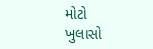મોટો ખુલાસો